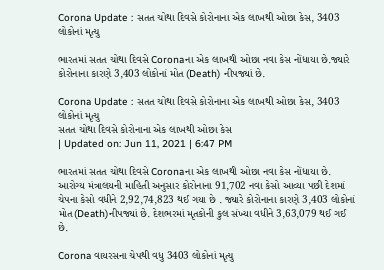Corona Update : સતત ચોથા દિવસે કોરોનાના એક લાખથી ઓછા કેસ, 3403 લોકોનાં મૃત્યુ

ભારતમાં સતત ચોથા દિવસે Coronaના એક લાખથી ઓછા નવા કેસ નોંધાયા છે.જ્યારે કોરોનાના કારણે 3,403 લોકોનાં મોત (Death) નીપજ્યાં છે.

Corona Update : સતત ચોથા દિવસે કોરોનાના એક લાખથી ઓછા કેસ, 3403 લોકોનાં મૃત્યુ
સતત ચોથા દિવસે કોરોનાના એક લાખથી ઓછા કેસ
| Updated on: Jun 11, 2021 | 6:47 PM

ભારતમાં સતત ચોથા દિવસે Coronaના એક લાખથી ઓછા નવા કેસ નોંધાયા છે. આરોગ્ય મંત્રાલયની માહિતી અનુસાર કોરોનાના 91,702 નવા કેસો આવ્યા પછી દેશમાં ચેપના કેસો વધીને 2,92,74,823 થઈ ગયા છે . જ્યારે કોરોનાના કારણે 3,403 લોકોનાં મોત(Death)નીપજ્યાં છે. દેશભરમાં મૃતકોની કુલ સંખ્યા વધીને 3,63,079 થઈ ગઈ છે.

Corona વાયરસના ચેપથી વધુ 3403 લોકોનાં મૃત્યુ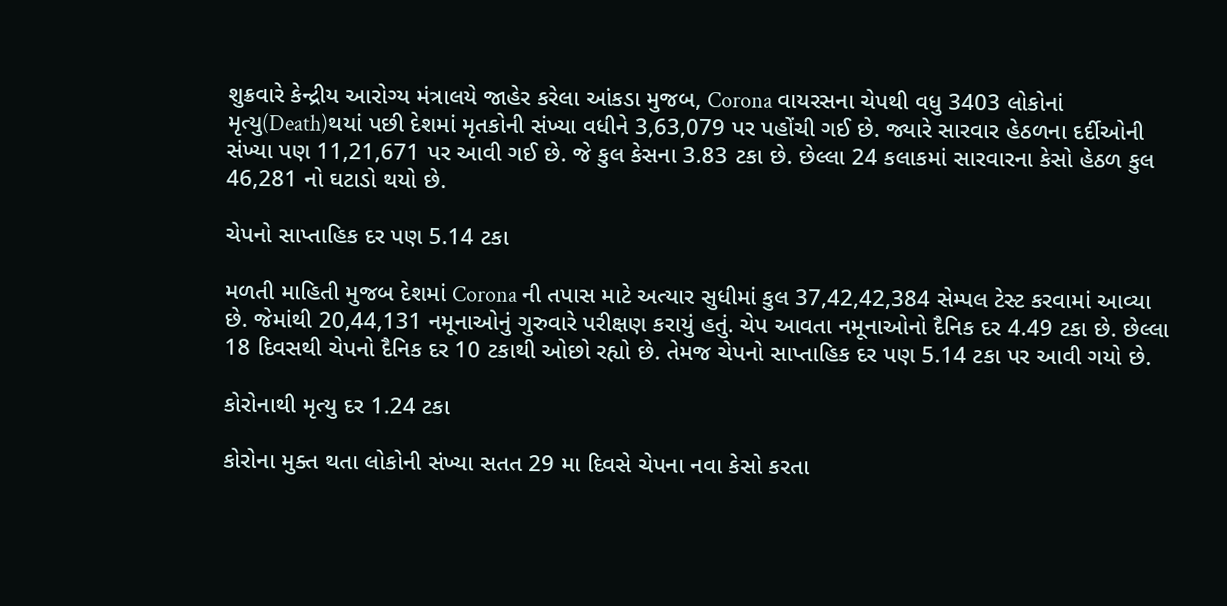શુક્રવારે કેન્દ્રીય આરોગ્ય મંત્રાલયે જાહેર કરેલા આંકડા મુજબ, Corona વાયરસના ચેપથી વધુ 3403 લોકોનાં મૃત્યુ(Death)થયાં પછી દેશમાં મૃતકોની સંખ્યા વધીને 3,63,079 પર પહોંચી ગઈ છે. જ્યારે સારવાર હેઠળના દર્દીઓની સંખ્યા પણ 11,21,671 પર આવી ગઈ છે. જે કુલ કેસના 3.83 ટકા છે. છેલ્લા 24 કલાકમાં સારવારના કેસો હેઠળ કુલ 46,281 નો ઘટાડો થયો છે.

ચેપનો સાપ્તાહિક દર પણ 5.14 ટકા

મળતી માહિતી મુજબ દેશમાં Corona ની તપાસ માટે અત્યાર સુધીમાં કુલ 37,42,42,384 સેમ્પલ ટેસ્ટ કરવામાં આવ્યા છે. જેમાંથી 20,44,131 નમૂનાઓનું ગુરુવારે પરીક્ષણ કરાયું હતું. ચેપ આવતા નમૂનાઓનો દૈનિક દર 4.49 ટકા છે. છેલ્લા 18 દિવસથી ચેપનો દૈનિક દર 10 ટકાથી ઓછો રહ્યો છે. તેમજ ચેપનો સાપ્તાહિક દર પણ 5.14 ટકા પર આવી ગયો છે.

કોરોનાથી મૃત્યુ દર 1.24 ટકા

કોરોના મુક્ત થતા લોકોની સંખ્યા સતત 29 મા દિવસે ચેપના નવા કેસો કરતા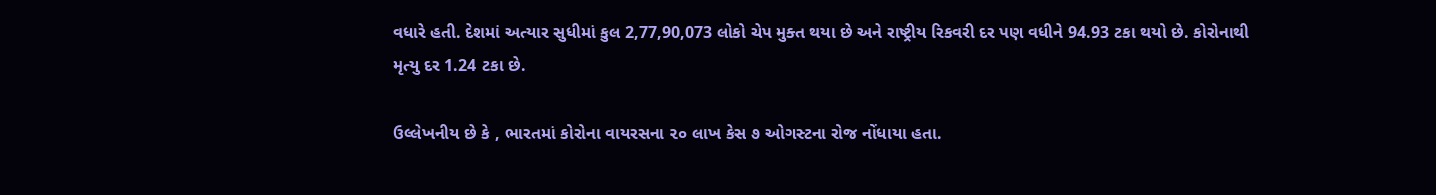વધારે હતી. દેશમાં અત્યાર સુધીમાં કુલ 2,77,90,073 લોકો ચેપ મુક્ત થયા છે અને રાષ્ટ્રીય રિકવરી દર પણ વધીને 94.93 ટકા થયો છે. કોરોનાથી મૃત્યુ દર 1.24 ટકા છે.

ઉલ્લેખનીય છે કે , ભારતમાં કોરોના વાયરસના ૨૦ લાખ કેસ ૭ ઓગસ્ટના રોજ નોંધાયા હતા.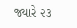જ્યારે ૨૩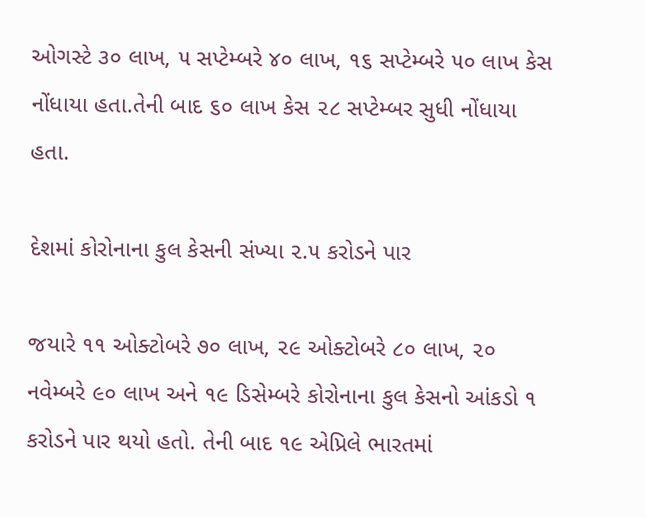ઓગસ્ટે ૩૦ લાખ, ૫ સપ્ટેમ્બરે ૪૦ લાખ, ૧૬ સપ્ટેમ્બરે ૫૦ લાખ કેસ નોંધાયા હતા.તેની બાદ ૬૦ લાખ કેસ ૨૮ સપ્ટેમ્બર સુધી નોંધાયા હતા.

દેશમાં કોરોનાના કુલ કેસની સંખ્યા ૨.૫ કરોડને પાર

જયારે ૧૧ ઓક્ટોબરે ૭૦ લાખ, ૨૯ ઓક્ટોબરે ૮૦ લાખ, ૨૦ નવેમ્બરે ૯૦ લાખ અને ૧૯ ડિસેમ્બરે કોરોનાના કુલ કેસનો આંકડો ૧ કરોડને પાર થયો હતો. તેની બાદ ૧૯ એપ્રિલે ભારતમાં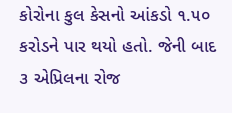કોરોના કુલ કેસનો આંકડો ૧.૫૦ કરોડને પાર થયો હતો. જેની બાદ ૩ એપ્રિલના રોજ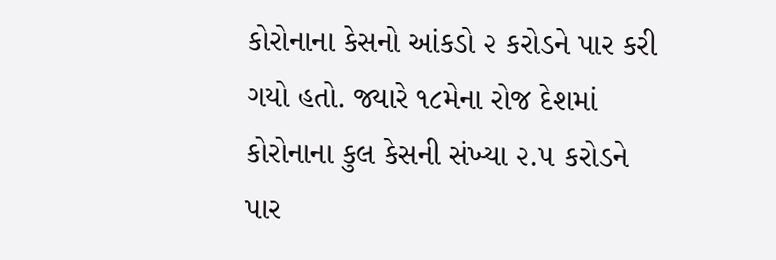કોરોનાના કેસનો આંકડો ૨ કરોડને પાર કરી ગયો હતો. જ્યારે ૧૮મેના રોજ દેશમાં કોરોનાના કુલ કેસની સંખ્યા ૨.૫ કરોડને પાર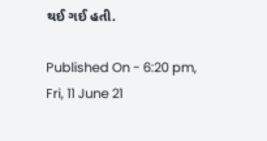થઈ ગઈ હતી.

Published On - 6:20 pm, Fri, 11 June 21